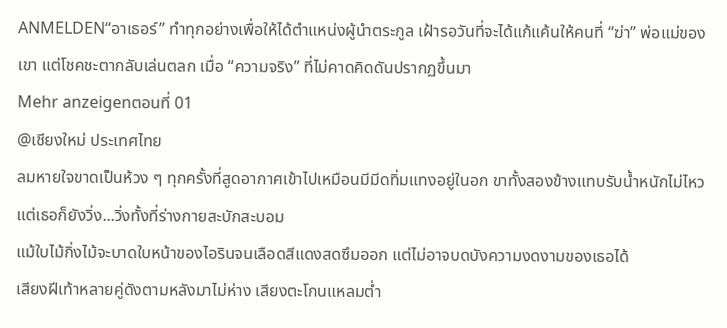ANMELDEN“อาเธอร์” ทำทุกอย่างเพื่อให้ได้ตำแหน่งผู้นำตระกูล เฝ้ารอวันที่จะได้แก้แค้นให้คนที่ “ฆ่า” พ่อแม่ของเขา แต่โชคชะตากลับเล่นตลก เมื่อ “ความจริง” ที่ไม่คาดคิดดันปรากฏขึ้นมา
Mehr anzeigenตอนที่ 01
@เชียงใหม่ ประเทศไทย
ลมหายใจขาดเป็นห้วง ๆ ทุกครั้งที่สูดอากาศเข้าไปเหมือนมีมีดทิ่มแทงอยู่ในอก ขาทั้งสองข้างแทบรับน้ำหนักไม่ไหว แต่เธอก็ยังวิ่ง...วิ่งทั้งที่ร่างกายสะบักสะบอม
แม้ใบไม้กิ่งไม้จะบาดใบหน้าของไอรินจนเลือดสีแดงสดซึมออก แต่ไม่อาจบดบังความงดงามของเธอได้
เสียงฝีเท้าหลายคู่ดังตามหลังมาไม่ห่าง เสียงตะโกนแหลมต่ำ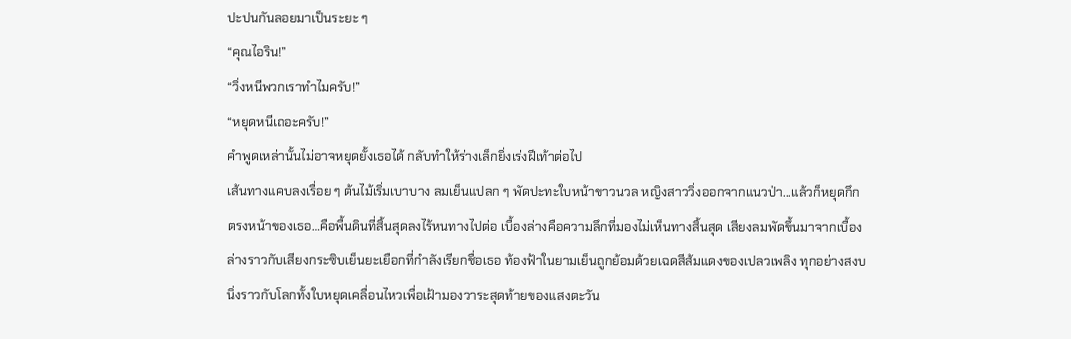ปะปนกันลอยมาเป็นระยะ ๆ
“คุณไอริน!”
“วิ่งหนีพวกเราทำไมครับ!”
“หยุดหนีเถอะครับ!”
คำพูดเหล่านั้นไม่อาจหยุดยั้งเธอได้ กลับทำให้ร่างเล็กยิ่งเร่งฝีเท้าต่อไป
เส้นทางแคบลงเรื่อย ๆ ต้นไม้เริ่มเบาบาง ลมเย็นแปลก ๆ พัดปะทะใบหน้าขาวนวล หญิงสาววิ่งออกจากแนวป่า...แล้วก็หยุดกึก
ตรงหน้าของเธอ…คือพื้นดินที่สิ้นสุดลงไร้หนทางไปต่อ เบื้องล่างคือความลึกที่มองไม่เห็นทางสิ้นสุด เสียงลมพัดขึ้นมาจากเบื้องล่างราวกับเสียงกระซิบเย็นยะเยือกที่กำลังเรียกชื่อเธอ ท้องฟ้าในยามเย็นถูกย้อมด้วยเฉดสีส้มแดงของเปลวเพลิง ทุกอย่างสงบนิ่งราวกับโลกทั้งใบหยุดเคลื่อนไหวเพื่อเฝ้ามองวาระสุดท้ายของแสงตะวัน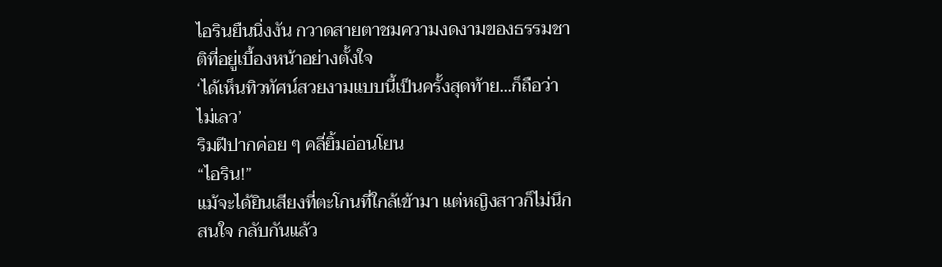ไอรินยืนนิ่งงัน กวาดสายตาชมความงดงามของธรรมชาติที่อยู่เบื้องหน้าอย่างตั้งใจ
‘ได้เห็นทิวทัศน์สวยงามแบบนี้เป็นครั้งสุดท้าย...ก็ถือว่าไม่เลว’
ริมฝีปากค่อย ๆ คลี่ยิ้มอ่อนโยน
“ไอริน!”
แม้จะได้ยินเสียงที่ตะโกนที่ใกล้เข้ามา แต่หญิงสาวก็ไม่นึกสนใจ กลับกันแล้ว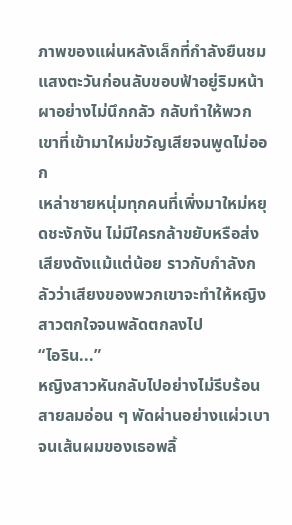ภาพของแผ่นหลังเล็กที่กำลังยืนชมแสงตะวันก่อนลับขอบฟ้าอยู่ริมหน้าผาอย่างไม่นึกกลัว กลับทำให้พวกเขาที่เข้ามาใหม่ขวัญเสียจนพูดไม่ออก
เหล่าชายหนุ่มทุกคนที่เพิ่งมาใหม่หยุดชะงักงัน ไม่มีใครกล้าขยับหรือส่งเสียงดังแม้แต่น้อย ราวกับกำลังกลัวว่าเสียงของพวกเขาจะทำให้หญิงสาวตกใจจนพลัดตกลงไป
“ไอริน...”
หญิงสาวหันกลับไปอย่างไม่รีบร้อน สายลมอ่อน ๆ พัดผ่านอย่างแผ่วเบา จนเส้นผมของเธอพลิ้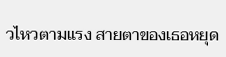วไหวตามแรง สายตาของเธอหยุด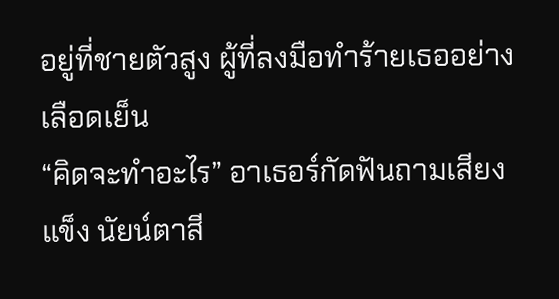อยู่ที่ชายตัวสูง ผู้ที่ลงมือทำร้ายเธออย่างเลือดเย็น
“คิดจะทำอะไร” อาเธอร์กัดฟันถามเสียงแข็ง นัยน์ตาสี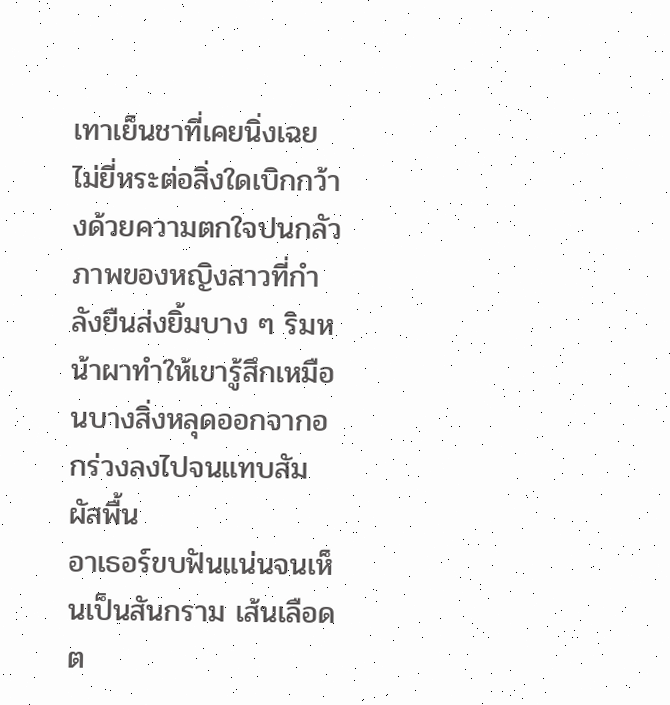เทาเย็นชาที่เคยนิ่งเฉยไม่ยี่หระต่อสิ่งใดเบิกกว้างด้วยความตกใจปนกลัว
ภาพของหญิงสาวที่กำลังยืนส่งยิ้มบาง ๆ ริมหน้าผาทำให้เขารู้สึกเหมือนบางสิ่งหลุดออกจากอกร่วงลงไปจนแทบสัมผัสพื้น
อาเธอร์ขบฟันแน่นจนเห็นเป็นสันกราม เส้นเลือดต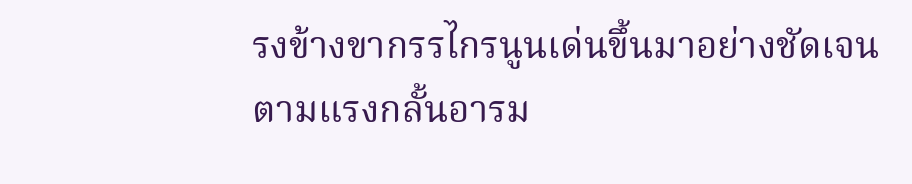รงข้างขากรรไกรนูนเด่นขึ้นมาอย่างชัดเจนตามแรงกลั้นอารม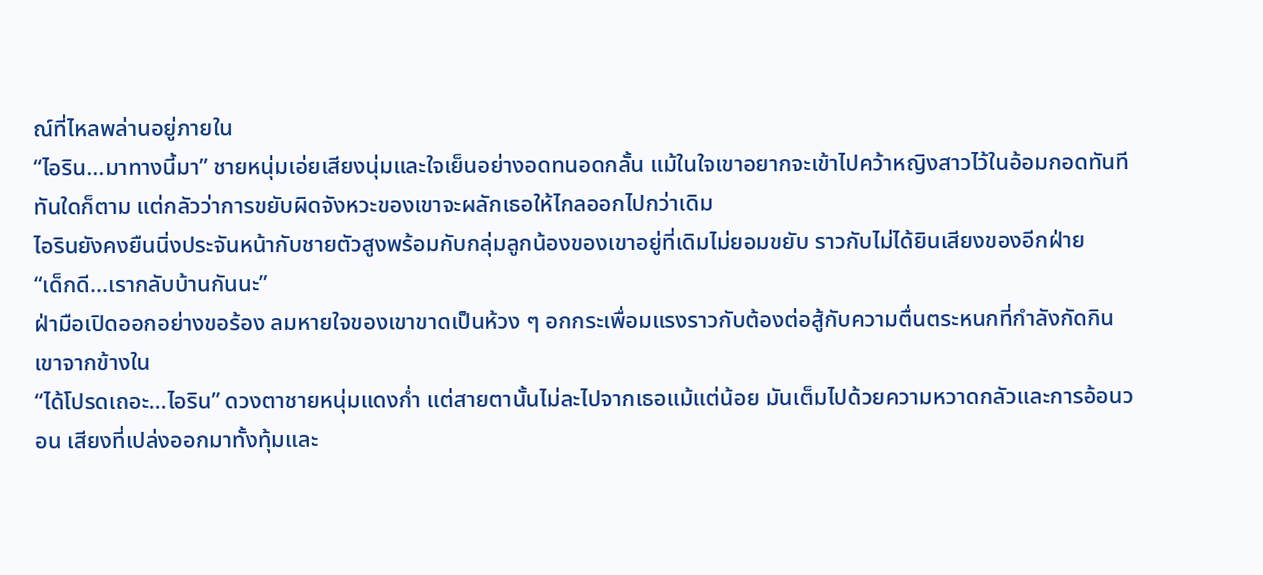ณ์ที่ไหลพล่านอยู่ภายใน
“ไอริน...มาทางนี้มา” ชายหนุ่มเอ่ยเสียงนุ่มและใจเย็นอย่างอดทนอดกลั้น แม้ในใจเขาอยากจะเข้าไปคว้าหญิงสาวไว้ในอ้อมกอดทันทีทันใดก็ตาม แต่กลัวว่าการขยับผิดจังหวะของเขาจะผลักเธอให้ไกลออกไปกว่าเดิม
ไอรินยังคงยืนนิ่งประจันหน้ากับชายตัวสูงพร้อมกับกลุ่มลูกน้องของเขาอยู่ที่เดิมไม่ยอมขยับ ราวกับไม่ได้ยินเสียงของอีกฝ่าย
“เด็กดี...เรากลับบ้านกันนะ”
ฝ่ามือเปิดออกอย่างขอร้อง ลมหายใจของเขาขาดเป็นห้วง ๆ อกกระเพื่อมแรงราวกับต้องต่อสู้กับความตื่นตระหนกที่กำลังกัดกินเขาจากข้างใน
“ได้โปรดเถอะ...ไอริน” ดวงตาชายหนุ่มแดงก่ำ แต่สายตานั้นไม่ละไปจากเธอแม้แต่น้อย มันเต็มไปด้วยความหวาดกลัวและการอ้อนวอน เสียงที่เปล่งออกมาทั้งทุ้มและ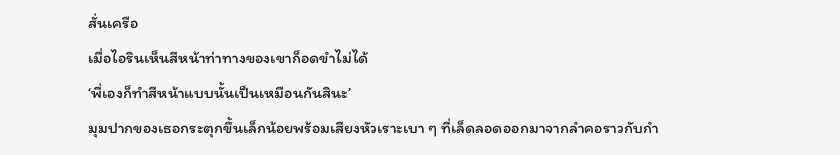สั่นเครือ
เมื่อไอรินเห็นสีหน้าท่าทางของเขาก็อดขำไม่ได้
‘พี่เองก็ทำสีหน้าแบบนั้นเป็นเหมือนกันสินะ’
มุมปากของเธอกระตุกขึ้นเล็กน้อยพร้อมเสียงหัวเราะเบา ๆ ที่เล็ดลอดออกมาจากลำคอราวกับกำ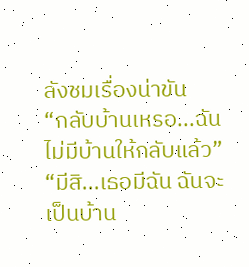ลังชมเรื่องน่าขัน
“กลับบ้านเหรอ...ฉันไม่มีบ้านให้กลับแล้ว”
“มีสิ...เธอมีฉัน ฉันจะเป็นบ้าน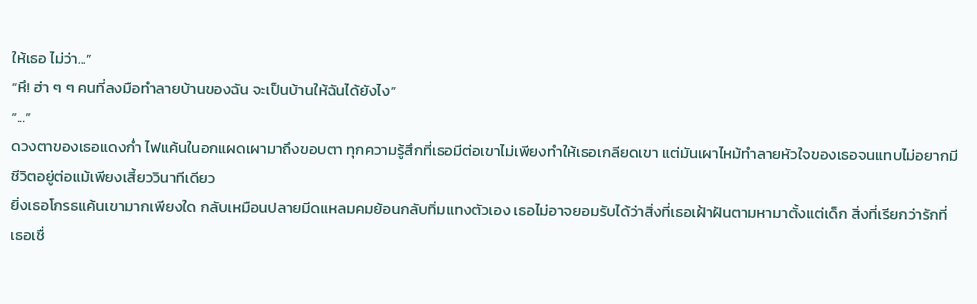ให้เธอ ไม่ว่า...”
“หึ! ฮ่า ๆ ๆ คนที่ลงมือทำลายบ้านของฉัน จะเป็นบ้านให้ฉันได้ยังไง”
“...”
ดวงตาของเธอแดงก่ำ ไฟแค้นในอกแผดเผามาถึงขอบตา ทุกความรู้สึกที่เธอมีต่อเขาไม่เพียงทำให้เธอเกลียดเขา แต่มันเผาไหม้ทำลายหัวใจของเธอจนแทบไม่อยากมีชีวิตอยู่ต่อแม้เพียงเสี้ยววินาทีเดียว
ยิ่งเธอโกรธแค้นเขามากเพียงใด กลับเหมือนปลายมีดแหลมคมย้อนกลับทิ่มแทงตัวเอง เธอไม่อาจยอมรับได้ว่าสิ่งที่เธอเฝ้าฝันตามหามาตั้งแต่เด็ก สิ่งที่เรียกว่ารักที่เธอเชื่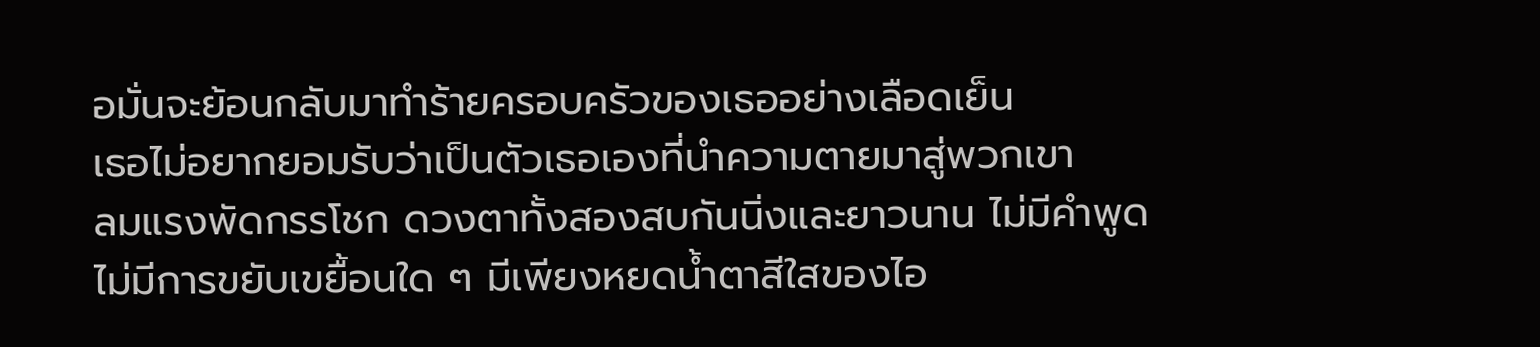อมั่นจะย้อนกลับมาทำร้ายครอบครัวของเธออย่างเลือดเย็น
เธอไม่อยากยอมรับว่าเป็นตัวเธอเองที่นำความตายมาสู่พวกเขา
ลมแรงพัดกรรโชก ดวงตาทั้งสองสบกันนิ่งและยาวนาน ไม่มีคำพูด ไม่มีการขยับเขยื้อนใด ๆ มีเพียงหยดน้ำตาสีใสของไอ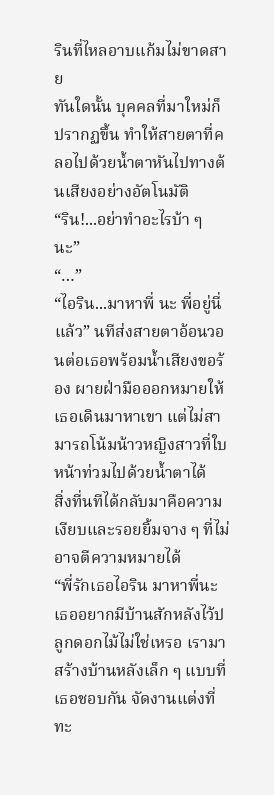รินที่ไหลอาบแก้มไม่ขาดสาย
ทันใดนั้น บุคคลที่มาใหม่ก็ปรากฏขึ้น ทำให้สายตาที่คลอไปด้วยน้ำตาหันไปทางต้นเสียงอย่างอัตโนมัติ
“ริน!...อย่าทำอะไรบ้า ๆ นะ”
“…”
“ไอริน...มาหาพี่ นะ พี่อยู่นี่แล้ว” นทีส่งสายตาอ้อนวอนต่อเธอพร้อมน้ำเสียงขอร้อง ผายฝ่ามือออกหมายให้เธอเดินมาหาเขา แต่ไม่สามารถโน้มน้าวหญิงสาวที่ใบหน้าท่วมไปด้วยน้ำตาได้
สิ่งที่นทีได้กลับมาคือความเงียบและรอยยิ้มจาง ๆ ที่ไม่อาจตีความหมายได้
“พี่รักเธอไอริน มาหาพี่นะ เธออยากมีบ้านสักหลังไว้ปลูกดอกไม้ไม่ใช่เหรอ เรามาสร้างบ้านหลังเล็ก ๆ แบบที่เธอชอบกัน จัดงานแต่งที่ทะ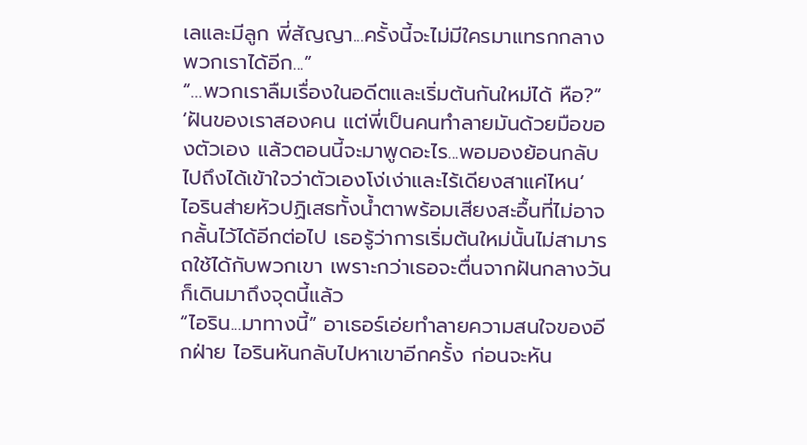เลและมีลูก พี่สัญญา...ครั้งนี้จะไม่มีใครมาแทรกกลางพวกเราได้อีก...”
“…พวกเราลืมเรื่องในอดีตและเริ่มต้นกันใหม่ได้ หือ?”
‘ฝันของเราสองคน แต่พี่เป็นคนทำลายมันด้วยมือของตัวเอง แล้วตอนนี้จะมาพูดอะไร...พอมองย้อนกลับไปถึงได้เข้าใจว่าตัวเองโง่เง่าและไร้เดียงสาแค่ไหน’
ไอรินส่ายหัวปฏิเสธทั้งน้ำตาพร้อมเสียงสะอื้นที่ไม่อาจกลั้นไว้ได้อีกต่อไป เธอรู้ว่าการเริ่มต้นใหม่นั้นไม่สามารถใช้ได้กับพวกเขา เพราะกว่าเธอจะตื่นจากฝันกลางวันก็เดินมาถึงจุดนี้แล้ว
“ไอริน...มาทางนี้” อาเธอร์เอ่ยทำลายความสนใจของอีกฝ่าย ไอรินหันกลับไปหาเขาอีกครั้ง ก่อนจะหัน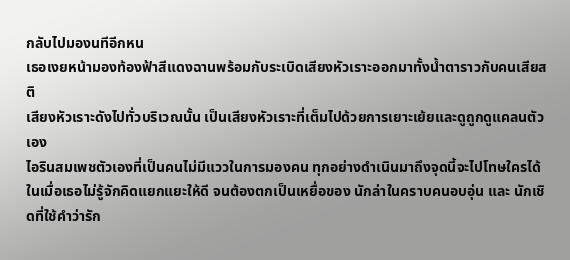กลับไปมองนทีอีกหน
เธอเงยหน้ามองท้องฟ้าสีแดงฉานพร้อมกับระเบิดเสียงหัวเราะออกมาทั้งน้ำตาราวกับคนเสียสติ
เสียงหัวเราะดังไปทั่วบริเวณนั้น เป็นเสียงหัวเราะที่เต็มไปด้วยการเยาะเย้ยและดูถูกดูแคลนตัวเอง
ไอรินสมเพชตัวเองที่เป็นคนไม่มีแววในการมองคน ทุกอย่างดำเนินมาถึงจุดนี้จะไปโทษใครได้ ในเมื่อเธอไม่รู้จักคิดแยกแยะให้ดี จนต้องตกเป็นเหยื่อของ นักล่าในคราบคนอบอุ่น และ นักเชิดที่ใช้คำว่ารัก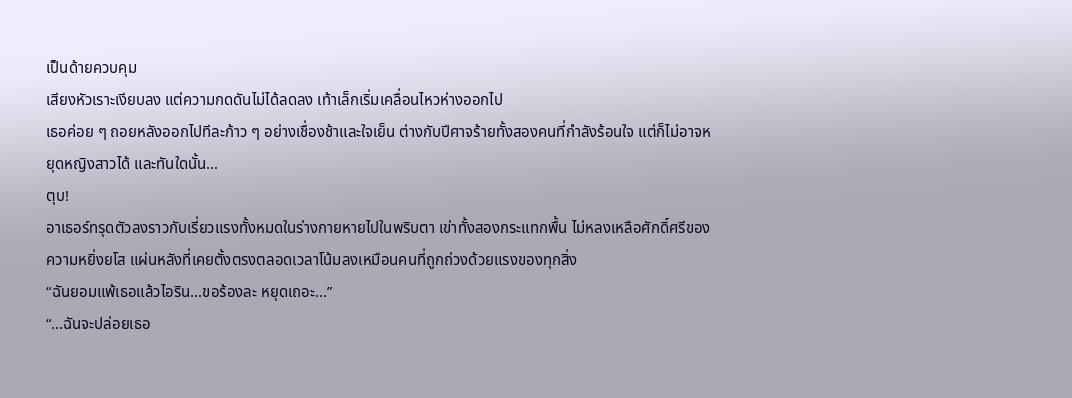เป็นด้ายควบคุม
เสียงหัวเราะเงียบลง แต่ความกดดันไม่ได้ลดลง เท้าเล็กเริ่มเคลื่อนไหวห่างออกไป
เธอค่อย ๆ ถอยหลังออกไปทีละก้าว ๆ อย่างเชื่องช้าและใจเย็น ต่างกับปีศาจร้ายทั้งสองคนที่กำลังร้อนใจ แต่ก็ไม่อาจหยุดหญิงสาวได้ และทันใดนั้น...
ตุบ!
อาเธอร์ทรุดตัวลงราวกับเรี่ยวแรงทั้งหมดในร่างกายหายไปในพริบตา เข่าทั้งสองกระแทกพื้น ไม่หลงเหลือศักดิ์ศรีของความหยิ่งยโส แผ่นหลังที่เคยตั้งตรงตลอดเวลาโน้มลงเหมือนคนที่ถูกถ่วงด้วยแรงของทุกสิ่ง
“ฉันยอมแพ้เธอแล้วไอริน...ขอร้องละ หยุดเถอะ...”
“...ฉันจะปล่อยเธอ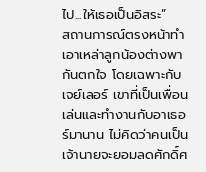ไป...ให้เธอเป็นอิสระ”
สถานการณ์ตรงหน้าทำเอาเหล่าลูกน้องต่างพากันตกใจ โดยเฉพาะกับเจย์เลอร์ เขาที่เป็นเพื่อนเล่นและทำงานกับอาเธอร์มานาน ไม่คิดว่าคนเป็นเจ้านายจะยอมลดศักดิ์ศ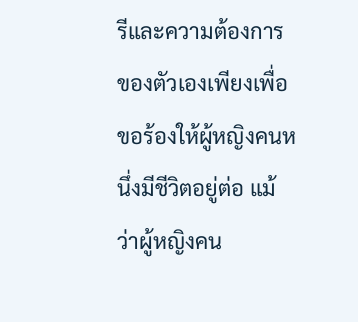รีและความต้องการของตัวเองเพียงเพื่อขอร้องให้ผู้หญิงคนหนึ่งมีชีวิตอยู่ต่อ แม้ว่าผู้หญิงคน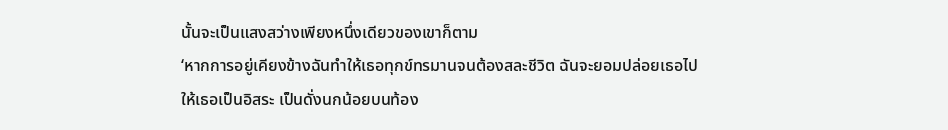นั้นจะเป็นแสงสว่างเพียงหนึ่งเดียวของเขาก็ตาม
‘หากการอยู่เคียงข้างฉันทำให้เธอทุกข์ทรมานจนต้องสละชีวิต ฉันจะยอมปล่อยเธอไปให้เธอเป็นอิสระ เป็นดั่งนกน้อยบนท้อง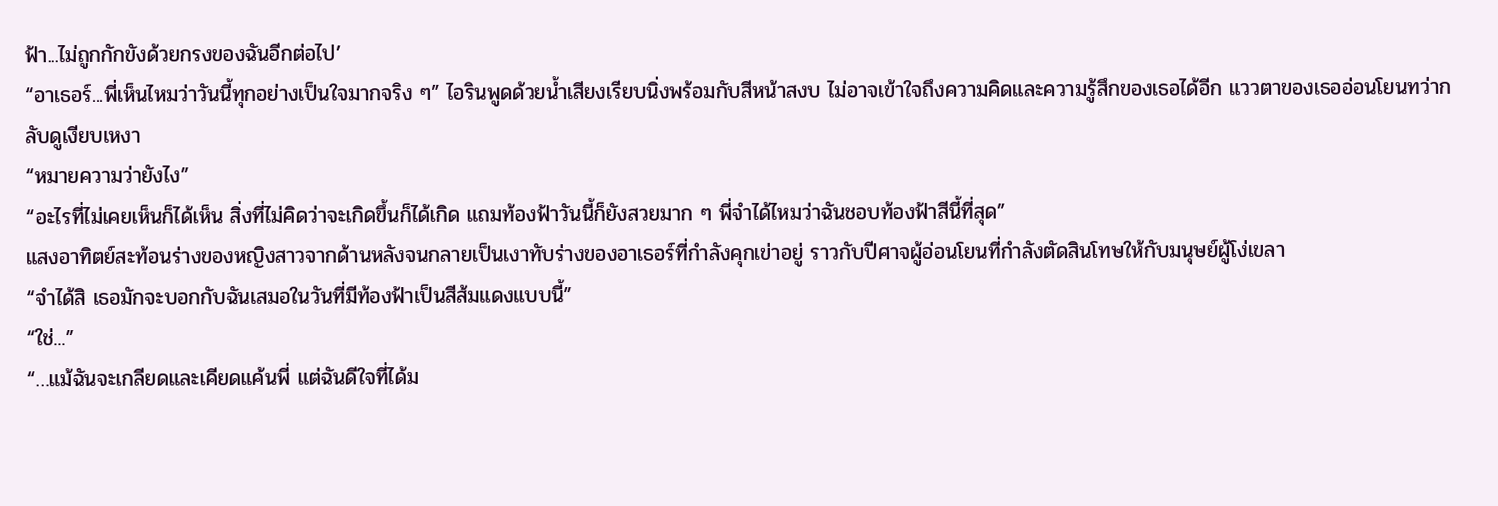ฟ้า...ไม่ถูกกักขังด้วยกรงของฉันอีกต่อไป’
“อาเธอร์...พี่เห็นไหมว่าวันนี้ทุกอย่างเป็นใจมากจริง ๆ” ไอรินพูดด้วยน้ำเสียงเรียบนิ่งพร้อมกับสีหน้าสงบ ไม่อาจเข้าใจถึงความคิดและความรู้สึกของเธอได้อีก แววตาของเธออ่อนโยนทว่ากลับดูเงียบเหงา
“หมายความว่ายังไง”
“อะไรที่ไม่เคยเห็นก็ได้เห็น สิ่งที่ไม่คิดว่าจะเกิดขึ้นก็ได้เกิด แถมท้องฟ้าวันนี้ก็ยังสวยมาก ๆ พี่จำได้ไหมว่าฉันชอบท้องฟ้าสีนี้ที่สุด”
แสงอาทิตย์สะท้อนร่างของหญิงสาวจากด้านหลังจนกลายเป็นเงาทับร่างของอาเธอร์ที่กำลังคุกเข่าอยู่ ราวกับปีศาจผู้อ่อนโยนที่กำลังตัดสินโทษให้กับมนุษย์ผู้โง่เขลา
“จำได้สิ เธอมักจะบอกกับฉันเสมอในวันที่มีท้องฟ้าเป็นสีส้มแดงแบบนี้”
“ใช่...”
“…แม้ฉันจะเกลียดและเคียดแค้นพี่ แต่ฉันดีใจที่ได้ม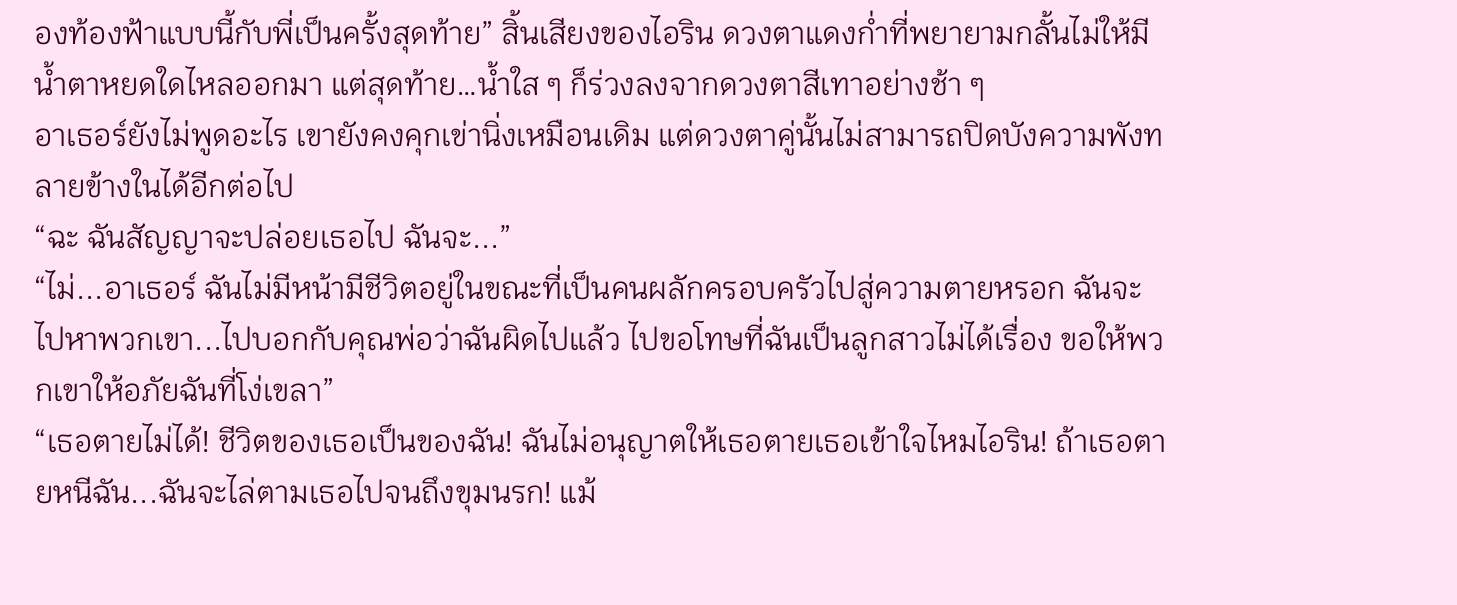องท้องฟ้าแบบนี้กับพี่เป็นครั้งสุดท้าย” สิ้นเสียงของไอริน ดวงตาแดงก่ำที่พยายามกลั้นไม่ให้มีน้ำตาหยดใดไหลออกมา แต่สุดท้าย…น้ำใส ๆ ก็ร่วงลงจากดวงตาสีเทาอย่างช้า ๆ
อาเธอร์ยังไม่พูดอะไร เขายังคงคุกเข่านิ่งเหมือนเดิม แต่ดวงตาคู่นั้นไม่สามารถปิดบังความพังทลายข้างในได้อีกต่อไป
“ฉะ ฉันสัญญาจะปล่อยเธอไป ฉันจะ...”
“ไม่...อาเธอร์ ฉันไม่มีหน้ามีชีวิตอยู่ในขณะที่เป็นคนผลักครอบครัวไปสู่ความตายหรอก ฉันจะไปหาพวกเขา...ไปบอกกับคุณพ่อว่าฉันผิดไปแล้ว ไปขอโทษที่ฉันเป็นลูกสาวไม่ได้เรื่อง ขอให้พวกเขาให้อภัยฉันที่โง่เขลา”
“เธอตายไม่ได้! ชีวิตของเธอเป็นของฉัน! ฉันไม่อนุญาตให้เธอตายเธอเข้าใจไหมไอริน! ถ้าเธอตายหนีฉัน...ฉันจะไล่ตามเธอไปจนถึงขุมนรก! แม้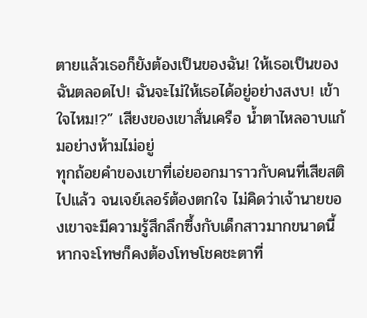ตายแล้วเธอก็ยังต้องเป็นของฉัน! ให้เธอเป็นของฉันตลอดไป! ฉันจะไม่ให้เธอได้อยู่อย่างสงบ! เข้าใจไหม!?” เสียงของเขาสั่นเครือ น้ำตาไหลอาบแก้มอย่างห้ามไม่อยู่
ทุกถ้อยคำของเขาที่เอ่ยออกมาราวกับคนที่เสียสติไปแล้ว จนเจย์เลอร์ต้องตกใจ ไม่คิดว่าเจ้านายของเขาจะมีความรู้สึกลึกซึ้งกับเด็กสาวมากขนาดนี้
หากจะโทษก็คงต้องโทษโชคชะตาที่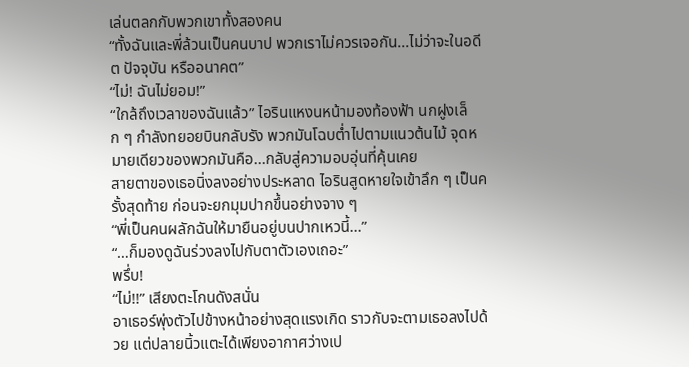เล่นตลกกับพวกเขาทั้งสองคน
“ทั้งฉันและพี่ล้วนเป็นคนบาป พวกเราไม่ควรเจอกัน...ไม่ว่าจะในอดีต ปัจจุบัน หรืออนาคต”
“ไม่! ฉันไม่ยอม!”
“ใกล้ถึงเวลาของฉันแล้ว” ไอรินแหงนหน้ามองท้องฟ้า นกฝูงเล็ก ๆ กำลังทยอยบินกลับรัง พวกมันโฉบต่ำไปตามแนวต้นไม้ จุดหมายเดียวของพวกมันคือ...กลับสู่ความอบอุ่นที่คุ้นเคย
สายตาของเธอนิ่งลงอย่างประหลาด ไอรินสูดหายใจเข้าลึก ๆ เป็นครั้งสุดท้าย ก่อนจะยกมุมปากขึ้นอย่างจาง ๆ
“พี่เป็นคนผลักฉันให้มายืนอยู่บนปากเหวนี้...”
“…ก็มองดูฉันร่วงลงไปกับตาตัวเองเถอะ”
พรึ่บ!
“ไม่!!” เสียงตะโกนดังสนั่น
อาเธอร์พุ่งตัวไปข้างหน้าอย่างสุดแรงเกิด ราวกับจะตามเธอลงไปด้วย แต่ปลายนิ้วแตะได้เพียงอากาศว่างเป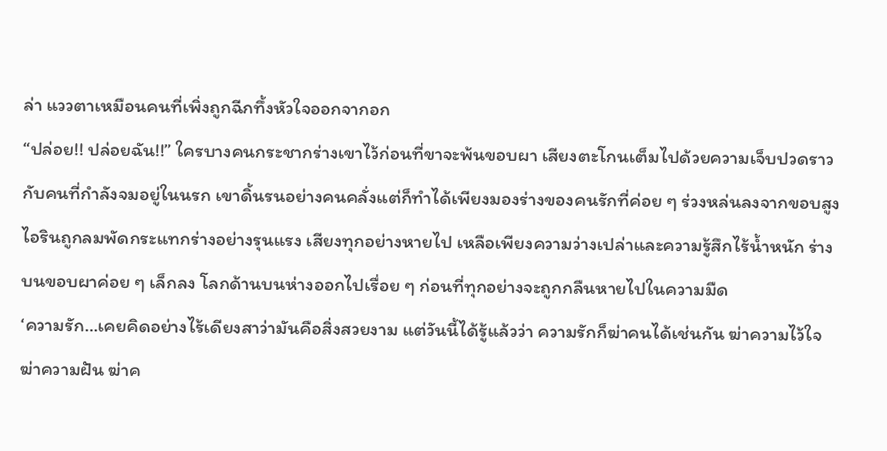ล่า แววตาเหมือนคนที่เพิ่งถูกฉีกทึ้งหัวใจออกจากอก
“ปล่อย!! ปล่อยฉัน!!” ใครบางคนกระชากร่างเขาไว้ก่อนที่ขาจะพ้นขอบผา เสียงตะโกนเต็มไปด้วยความเจ็บปวดราวกับคนที่กำลังจมอยู่ในนรก เขาดิ้นรนอย่างคนคลั่งแต่ก็ทำได้เพียงมองร่างของคนรักที่ค่อย ๆ ร่วงหล่นลงจากขอบสูง
ไอรินถูกลมพัดกระแทกร่างอย่างรุนแรง เสียงทุกอย่างหายไป เหลือเพียงความว่างเปล่าและความรู้สึกไร้น้ำหนัก ร่างบนขอบผาค่อย ๆ เล็กลง โลกด้านบนห่างออกไปเรื่อย ๆ ก่อนที่ทุกอย่างจะถูกกลืนหายไปในความมืด
‘ความรัก…เคยคิดอย่างไร้เดียงสาว่ามันคือสิ่งสวยงาม แต่วันนี้ได้รู้แล้วว่า ความรักก็ฆ่าคนได้เช่นกัน ฆ่าความไว้ใจ ฆ่าความฝัน ฆ่าค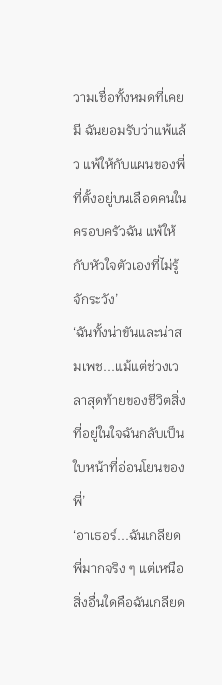วามเชื่อทั้งหมดที่เคยมี ฉันยอมรับว่าแพ้แล้ว แพ้ให้กับแผนของพี่ที่ตั้งอยู่บนเลือดคนในครอบครัวฉัน แพ้ให้กับหัวใจตัวเองที่ไม่รู้จักระวัง’
‘ฉันทั้งน่าขันและน่าสมเพช...แม้แต่ช่วงเวลาสุดท้ายของชีวิตสิ่งที่อยู่ในใจฉันกลับเป็นใบหน้าที่อ่อนโยนของพี่’
‘อาเธอร์...ฉันเกลียดพี่มากจริง ๆ แต่เหนือสิ่งอื่นใดคือฉันเกลียด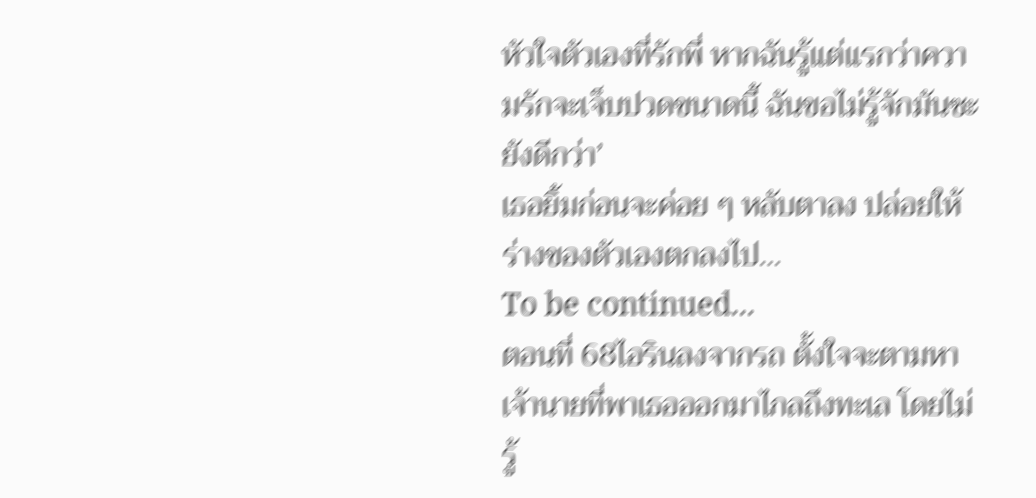หัวใจตัวเองที่รักพี่ หากฉันรู้แต่แรกว่าความรักจะเจ็บปวดขนาดนี้ ฉันขอไม่รู้จักมันซะยังดีกว่า’
เธอยิ้มก่อนจะค่อย ๆ หลับตาลง ปล่อยให้ร่างของตัวเองตกลงไป…
To be continued...
ตอนที่ 68ไอรินลงจากรถ ตั้งใจจะตามหาเจ้านายที่พาเธอออกมาไกลถึงทะเล โดยไม่รู้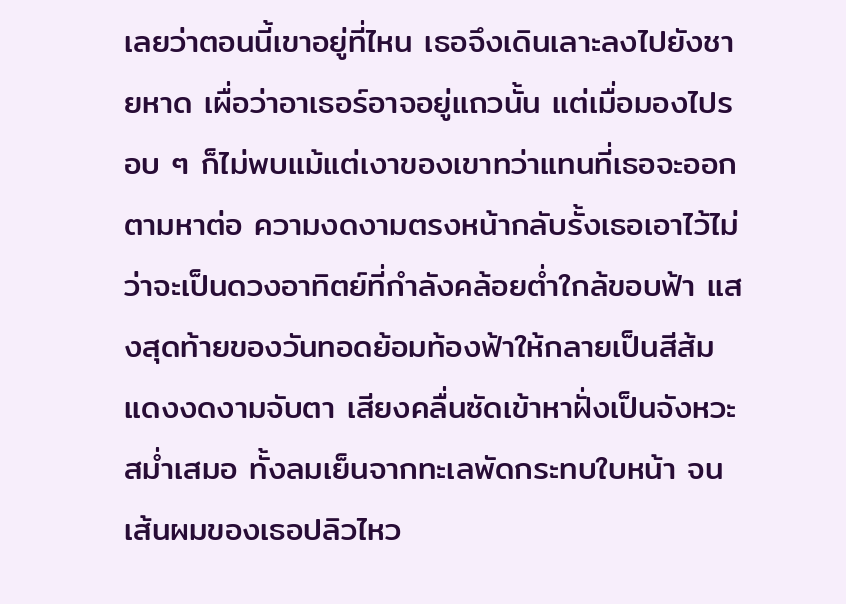เลยว่าตอนนี้เขาอยู่ที่ไหน เธอจึงเดินเลาะลงไปยังชายหาด เผื่อว่าอาเธอร์อาจอยู่แถวนั้น แต่เมื่อมองไปรอบ ๆ ก็ไม่พบแม้แต่เงาของเขาทว่าแทนที่เธอจะออกตามหาต่อ ความงดงามตรงหน้ากลับรั้งเธอเอาไว้ไม่ว่าจะเป็นดวงอาทิตย์ที่กำลังคล้อยต่ำใกล้ขอบฟ้า แสงสุดท้ายของวันทอดย้อมท้องฟ้าให้กลายเป็นสีส้มแดงงดงามจับตา เสียงคลื่นซัดเข้าหาฝั่งเป็นจังหวะสม่ำเสมอ ทั้งลมเย็นจากทะเลพัดกระทบใบหน้า จนเส้นผมของเธอปลิวไหว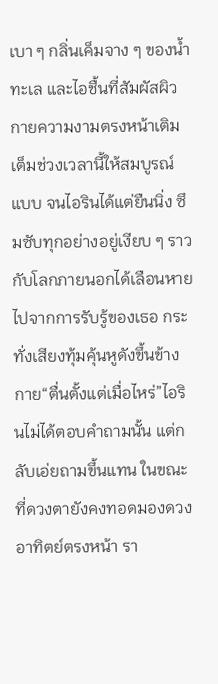เบา ๆ กลิ่นเค็มจาง ๆ ของน้ำทะเล และไอชื้นที่สัมผัสผิวกายความงามตรงหน้าเติมเต็มช่วงเวลานี้ให้สมบูรณ์แบบ จนไอรินได้แต่ยืนนิ่ง ซึมซับทุกอย่างอยู่เงียบ ๆ ราวกับโลกภายนอกได้เลือนหายไปจากการรับรู้ของเธอ กระทั่งเสียงทุ้มคุ้นหูดังขึ้นข้างกาย“ตื่นตั้งแต่เมื่อไหร่”ไอรินไม่ได้ตอบคำถามนั้น แต่กลับเอ่ยถามขึ้นแทน ในขณะที่ดวงตายังคงทอดมองดวงอาทิตย์ตรงหน้า รา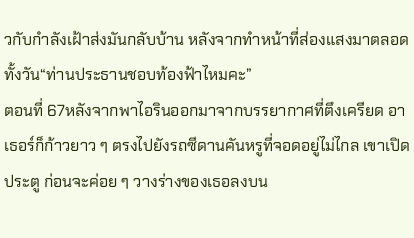วกับกำลังเฝ้าส่งมันกลับบ้าน หลังจากทำหน้าที่ส่องแสงมาตลอดทั้งวัน“ท่านประธานชอบท้องฟ้าไหมคะ”
ตอนที่ 67หลังจากพาไอรินออกมาจากบรรยากาศที่ตึงเครียด อาเธอร์ก็ก้าวยาว ๆ ตรงไปยังรถซีดานคันหรูที่จอดอยู่ไม่ไกล เขาเปิดประตู ก่อนจะค่อย ๆ วางร่างของเธอลงบน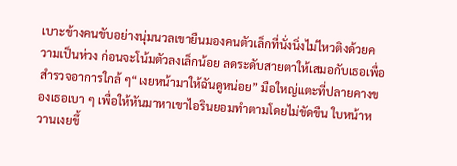เบาะข้างคนขับอย่างนุ่มนวลเขายืนมองคนตัวเล็กที่นั่งนิ่งไม่ไหวติงด้วยความเป็นห่วง ก่อนจะโน้มตัวลงเล็กน้อย ลดระดับสายตาให้เสมอกับเธอเพื่อสำรวจอาการใกล้ ๆ“เงยหน้ามาให้ฉันดูหน่อย” มือใหญ่แตะที่ปลายคางของเธอเบา ๆ เพื่อให้หันมาหาเขาไอรินยอมทำตามโดยไม่ขัดขืน ใบหน้าหวานเงยขึ้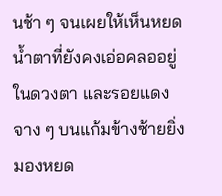นช้า ๆ จนเผยให้เห็นหยดน้ำตาที่ยังคงเอ่อคลออยู่ในดวงตา และรอยแดงจาง ๆ บนแก้มข้างซ้ายยิ่งมองหยด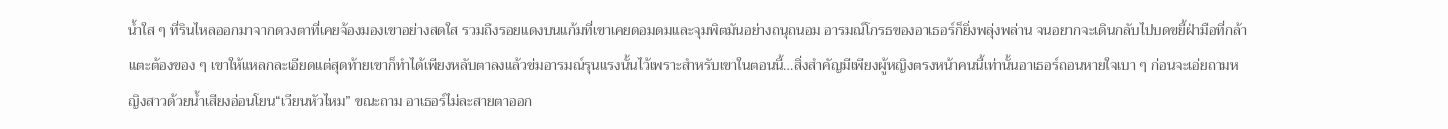น้ำใส ๆ ที่รินไหลออกมาจากดวงตาที่เคยจ้องมองเขาอย่างสดใส รวมถึงรอยแดงบนแก้มที่เขาเคยดอมดมและจุมพิตมันอย่างถนุถนอม อารมณ์โกรธของอาเธอร์ก็ยิ่งพลุ่งพล่าน จนอยากจะเดินกลับไปบดขยี้ฝ่ามือที่กล้าแตะต้องของ ๆ เขาให้แหลกละเอียดแต่สุดท้ายเขาก็ทำได้เพียงหลับตาลงแล้วข่มอารมณ์รุนแรงนั้นไว้เพราะสำหรับเขาในตอนนี้…สิ่งสำคัญมีเพียงผู้หญิงตรงหน้าคนนี้เท่านั้นอาเธอร์ถอนหายใจเบา ๆ ก่อนจะเอ่ยถามหญิงสาวด้วยน้ำเสียงอ่อนโยน“เวียนหัวไหม” ขณะถาม อาเธอร์ไม่ละสายตาออก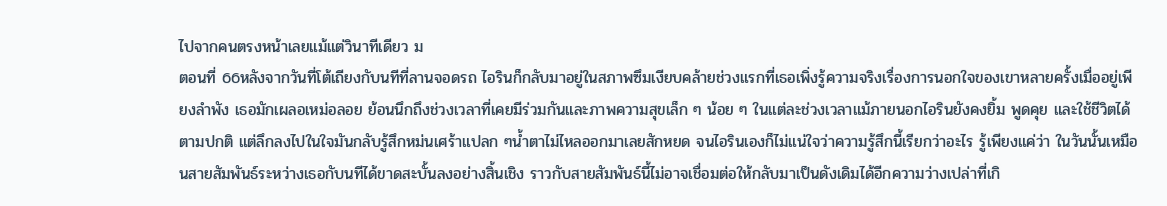ไปจากคนตรงหน้าเลยแม้แต่วินาทีเดียว ม
ตอนที่ 66หลังจากวันที่โต้เถียงกับนทีที่ลานจอดรถ ไอรินก็กลับมาอยู่ในสภาพซึมเงียบคล้ายช่วงแรกที่เธอเพิ่งรู้ความจริงเรื่องการนอกใจของเขาหลายครั้งเมื่ออยู่เพียงลำพัง เธอมักเผลอเหม่อลอย ย้อนนึกถึงช่วงเวลาที่เคยมีร่วมกันและภาพความสุขเล็ก ๆ น้อย ๆ ในแต่ละช่วงเวลาแม้ภายนอกไอรินยังคงยิ้ม พูดคุย และใช้ชีวิตได้ตามปกติ แต่ลึกลงไปในใจมันกลับรู้สึกหม่นเศร้าแปลก ๆน้ำตาไม่ไหลออกมาเลยสักหยด จนไอรินเองก็ไม่แน่ใจว่าความรู้สึกนี้เรียกว่าอะไร รู้เพียงแค่ว่า ในวันนั้นเหมือนสายสัมพันธ์ระหว่างเธอกับนทีได้ขาดสะบั้นลงอย่างสิ้นเชิง ราวกับสายสัมพันธ์นี้ไม่อาจเชื่อมต่อให้กลับมาเป็นดังเดิมได้อีกความว่างเปล่าที่เกิ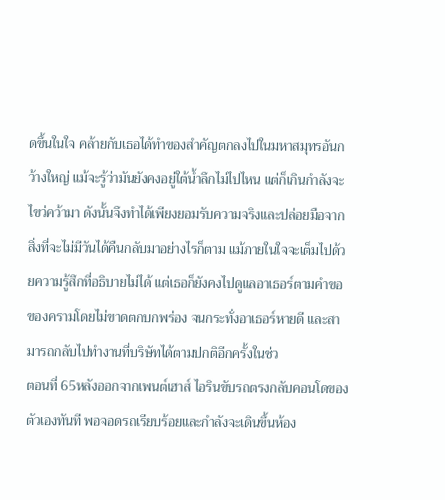ดขึ้นในใจ คล้ายกับเธอได้ทำของสำคัญตกลงไปในมหาสมุทรอันกว้างใหญ่ แม้จะรู้ว่ามันยังคงอยู่ใต้น้ำลึกไม่ไปไหน แต่ก็เกินกำลังจะไขว่คว้ามา ดังนั้นจึงทำได้เพียงยอมรับความจริงและปล่อยมือจากสิ่งที่จะไม่มีวันได้คืนกลับมาอย่างไรก็ตาม แม้ภายในใจจะเต็มไปด้วยความรู้สึกที่อธิบายไม่ได้ แต่เธอก็ยังคงไปดูแลอาเธอร์ตามคำขอของครามโดยไม่ขาดตกบกพร่อง จนกระทั่งอาเธอร์หายดี และสามารถกลับไปทำงานที่บริษัทได้ตามปกติอีกครั้งในช่ว
ตอนที่ 65หลังออกจากเพนต์เฮาส์ ไอรินขับรถตรงกลับคอนโดของตัวเองทันที พอจอดรถเรียบร้อยและกำลังจะเดินขึ้นห้อง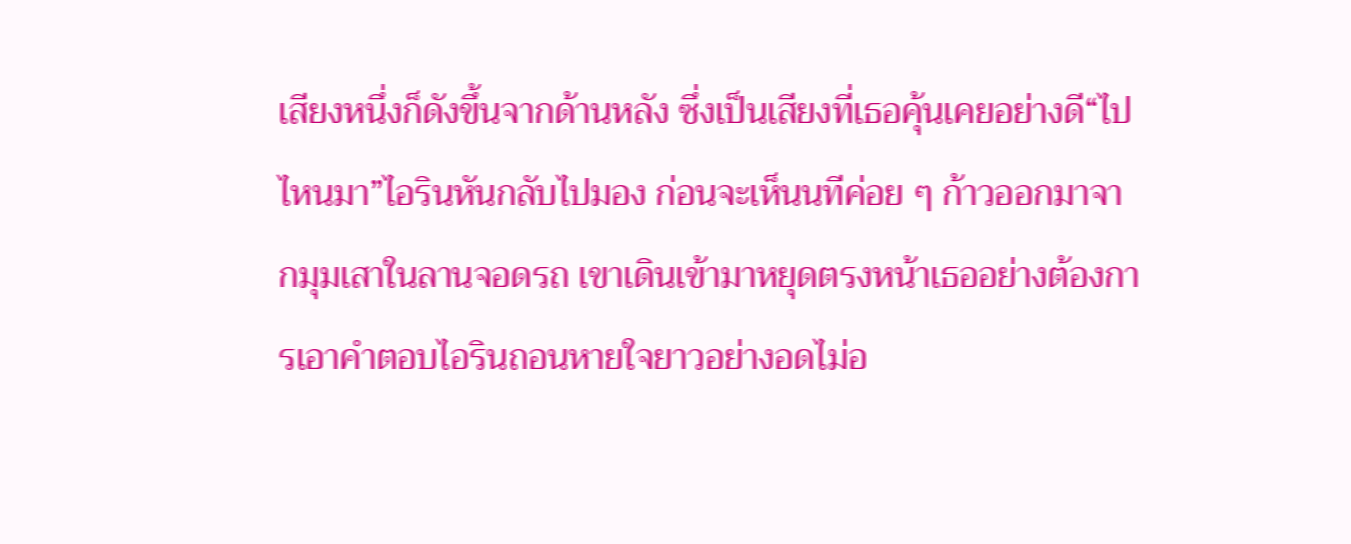เสียงหนึ่งก็ดังขึ้นจากด้านหลัง ซึ่งเป็นเสียงที่เธอคุ้นเคยอย่างดี“ไปไหนมา”ไอรินหันกลับไปมอง ก่อนจะเห็นนทีค่อย ๆ ก้าวออกมาจากมุมเสาในลานจอดรถ เขาเดินเข้ามาหยุดตรงหน้าเธออย่างต้องการเอาคำตอบไอรินถอนหายใจยาวอย่างอดไม่อ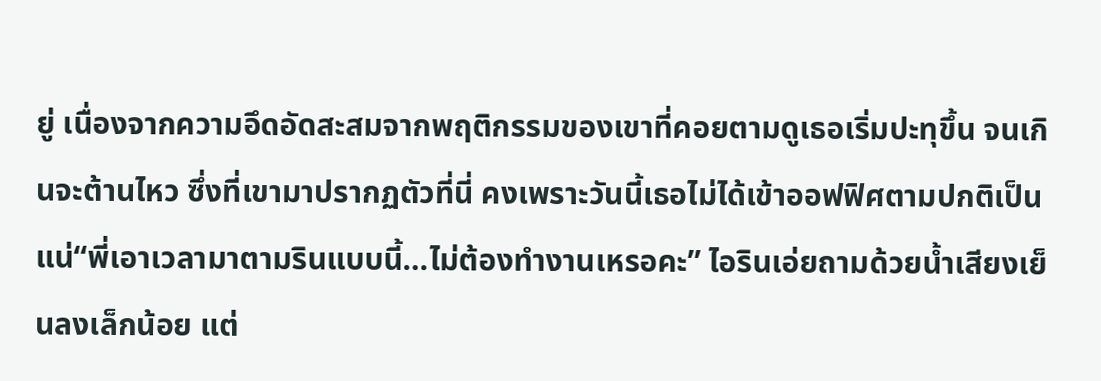ยู่ เนื่องจากความอึดอัดสะสมจากพฤติกรรมของเขาที่คอยตามดูเธอเริ่มปะทุขึ้น จนเกินจะต้านไหว ซึ่งที่เขามาปรากฏตัวที่นี่ คงเพราะวันนี้เธอไม่ได้เข้าออฟฟิศตามปกติเป็นแน่“พี่เอาเวลามาตามรินแบบนี้…ไม่ต้องทำงานเหรอคะ” ไอรินเอ่ยถามด้วยน้ำเสียงเย็นลงเล็กน้อย แต่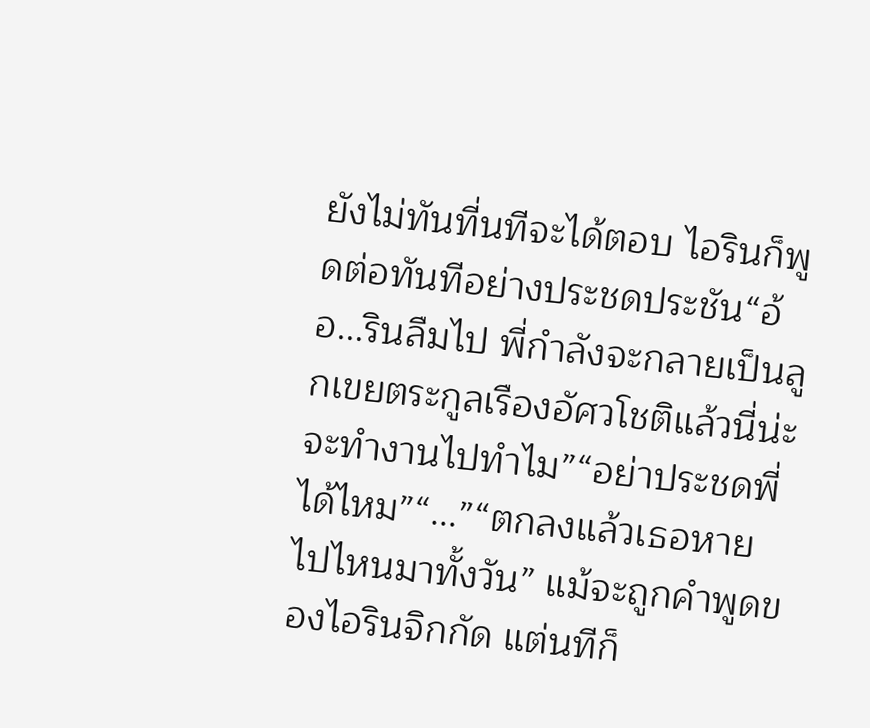ยังไม่ทันที่นทีจะได้ตอบ ไอรินก็พูดต่อทันทีอย่างประชดประชัน“อ้อ...รินลืมไป พี่กำลังจะกลายเป็นลูกเขยตระกูลเรืองอัศวโชติแล้วนี่น่ะ จะทำงานไปทำไม”“อย่าประชดพี่ได้ไหม”“...”“ตกลงแล้วเธอหายไปไหนมาทั้งวัน” แม้จะถูกคำพูดของไอรินจิกกัด แต่นทีก็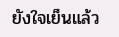ยังใจเย็นแล้ว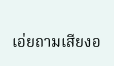เอ่ยถามเสียงอ